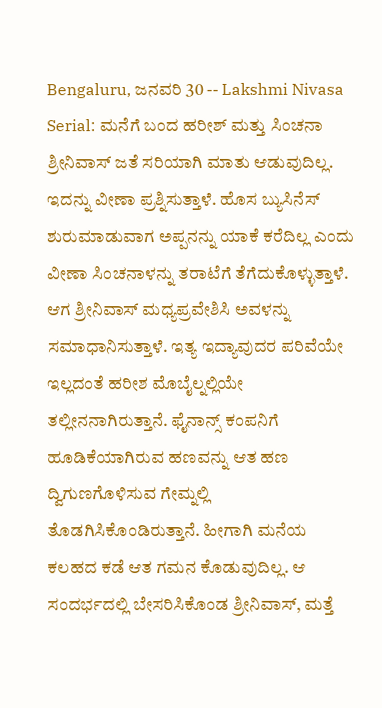Bengaluru, ಜನವರಿ 30 -- Lakshmi Nivasa Serial: ಮನೆಗೆ ಬಂದ ಹರೀಶ್ ಮತ್ತು ಸಿಂಚನಾ ಶ್ರೀನಿವಾಸ್ ಜತೆ ಸರಿಯಾಗಿ ಮಾತು ಆಡುವುದಿಲ್ಲ. ಇದನ್ನು ವೀಣಾ ಪ್ರಶ್ನಿಸುತ್ತಾಳೆ. ಹೊಸ ಬ್ಯುಸಿನೆಸ್ ಶುರುಮಾಡುವಾಗ ಅಪ್ಪನನ್ನು ಯಾಕೆ ಕರೆದಿಲ್ಲ ಎಂದು ವೀಣಾ ಸಿಂಚನಾಳನ್ನು ತರಾಟೆಗೆ ತೆಗೆದುಕೊಳ್ಳುತ್ತಾಳೆ. ಆಗ ಶ್ರೀನಿವಾಸ್ ಮಧ್ಯಪ್ರವೇಶಿಸಿ ಅವಳನ್ನು ಸಮಾಧಾನಿಸುತ್ತಾಳೆ. ಇತ್ಯ ಇದ್ಯಾವುದರ ಪರಿವೆಯೇ ಇಲ್ಲದಂತೆ ಹರೀಶ ಮೊಬೈಲ್ನಲ್ಲಿಯೇ ತಲ್ಲೀನನಾಗಿರುತ್ತಾನೆ. ಫೈನಾನ್ಸ್ ಕಂಪನಿಗೆ ಹೂಡಿಕೆಯಾಗಿರುವ ಹಣವನ್ನು ಆತ ಹಣ ದ್ವಿಗುಣಗೊಳಿಸುವ ಗೇಮ್ನಲ್ಲಿ ತೊಡಗಿಸಿಕೊಂಡಿರುತ್ತಾನೆ. ಹೀಗಾಗಿ ಮನೆಯ ಕಲಹದ ಕಡೆ ಆತ ಗಮನ ಕೊಡುವುದಿಲ್ಲ. ಆ ಸಂದರ್ಭದಲ್ಲಿ ಬೇಸರಿಸಿಕೊಂಡ ಶ್ರೀನಿವಾಸ್, ಮತ್ತೆ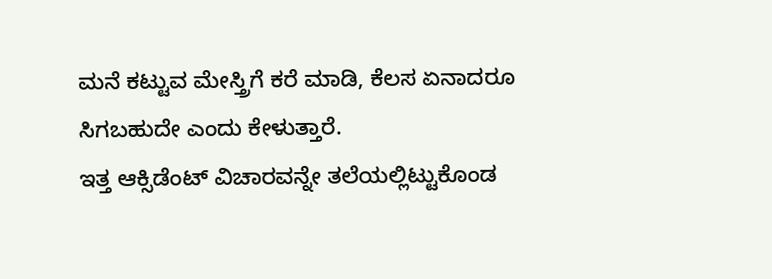ಮನೆ ಕಟ್ಟುವ ಮೇಸ್ತ್ರಿಗೆ ಕರೆ ಮಾಡಿ, ಕೆಲಸ ಏನಾದರೂ ಸಿಗಬಹುದೇ ಎಂದು ಕೇಳುತ್ತಾರೆ.
ಇತ್ತ ಆಕ್ಸಿಡೆಂಟ್ ವಿಚಾರವನ್ನೇ ತಲೆಯಲ್ಲಿಟ್ಟುಕೊಂಡ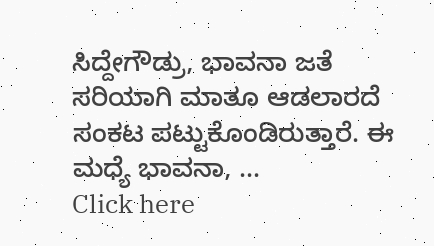ಸಿದ್ದೇಗೌಡ್ರು, ಭಾವನಾ ಜತೆ ಸರಿಯಾಗಿ ಮಾತೂ ಆಡಲಾರದೆ ಸಂಕಟ ಪಟ್ಟುಕೊಂಡಿರುತ್ತಾರೆ. ಈ ಮಧ್ಯೆ ಭಾವನಾ, ...
Click here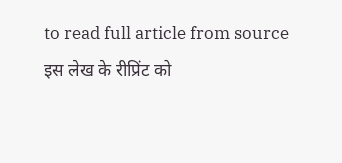to read full article from source
इस लेख के रीप्रिंट को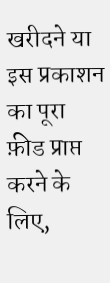खरीदने या इस प्रकाशन का पूरा फ़ीड प्राप्त करने के लिए,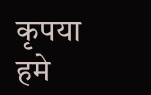कृपया
हमे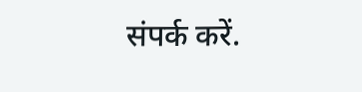संपर्क करें.